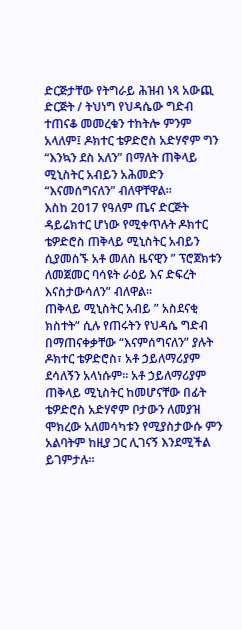ድርጅታቸው የትግራይ ሕዝብ ነጻ አውጪ ድርጅት / ትህነግ የህዳሴው ግድብ ተጠናቆ መመረቁን ተከትሎ ምንም አላለም፤ ዶክተር ቴዎድሮስ አድሃኖም ግን “እንኳን ደስ አለን” በማለት ጠቅላይ ሚኒስትር አብይን አሕመድን “እናመሰግናለን” ብለዋቸዋል።
እስከ 2017 የዓለም ጤና ድርጅት ዳይሬክተር ሆነው የሚቀጥሉት ዶክተር ቴዎድሮስ ጠቅላይ ሚኒስትር አብይን ሲያመስኙ አቶ መለስ ዜናዊን ” ፕሮጀክቱን ለመጀመር ባሳዩት ራዕይ እና ድፍረት እናስታውሳለን” ብለዋል።
ጠቅላይ ሚኒስትር አብይ ” አስደናቂ ክስተት” ሲሉ የጠሩትን የህዳሴ ግድብ በማጠናቀቃቸው “እናምሰግናለን” ያሉት ዶክተር ቴዎድሮስ፣ አቶ ኃይለማሪያም ደሳለኝን አላነሱም። አቶ ኃይለማሪያም ጠቅላይ ሚኒስትር ከመሆናቸው በፊት ቴዎድሮስ አድሃኖም ቦታውን ለመያዝ ሞክረው አለመሳካቱን የሚያስታውሱ ምን አልባትም ከዚያ ጋር ሊገናኝ እንደሚችል ይገምታሉ።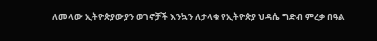ለመላው ኢትዮጵያውያን ወገኖቻች እንኳን ለታላቁ የኢትዮጵያ ህዳሴ ግድብ ምረቃ በዓል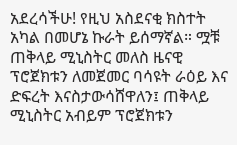አደረሳችሁ! የዚህ አስደናቂ ክስተት አካል በመሆኔ ኩራት ይሰማኛል። ሟቹ ጠቅላይ ሚኒስትር መለስ ዜናዊ ፕሮጀክቱን ለመጀመር ባሳዩት ራዕይ እና ድፍረት እናስታውሳሸዋለን፤ ጠቅላይ ሚኒስትር አብይም ፕሮጀክቱን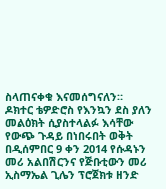ስላጠናቀቁ እናመሰግናለን።
ዶክተር ቴዎድሮስ የእንኳን ደስ ያለን መልዕክት ሲያስተላልፉ እሳቸው የውጭ ጉዳይ በነበሩበት ወቅት በዲሰምበር 9 ቀን 2014 የሱዳኑን መሪ አልበሽርንና የጅቡቲውን መሪ ኢስማኤል ጊሌን ፕሮጀክቱ ዘንድ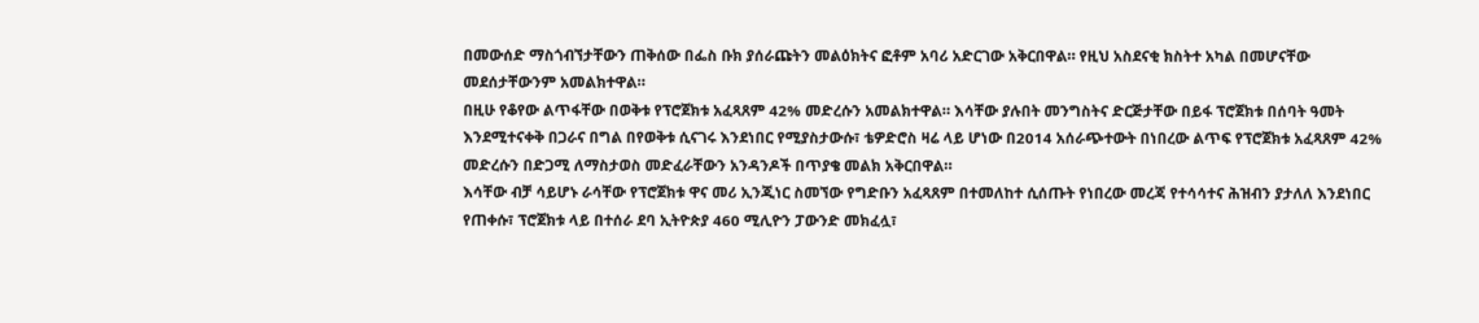በመውሰድ ማስጎብኘታቸውን ጠቅሰው በፌስ ቡክ ያሰራጩትን መልዕክትና ፎቶም አባሪ አድርገው አቅርበዋል። የዚህ አስደናቂ ክስትተ አካል በመሆናቸው መደሰታቸውንም አመልክተዋል።
በዚሁ የቆየው ልጥፋቸው በወቅቱ የፕሮጀክቱ አፈጻጸም 42% መድረሱን አመልክተዋል። እሳቸው ያሉበት መንግስትና ድርጅታቸው በይፋ ፕሮጀክቱ በሰባት ዓመት እንደሚተናቀቅ በጋራና በግል በየወቅቱ ሲናገሩ እንደነበር የሚያስታውሱ፣ ቴዎድሮስ ዛሬ ላይ ሆነው በ2014 አሰራጭተውት በነበረው ልጥፍ የፕሮጀክቱ አፈጻጸም 42% መድረሱን በድጋሚ ለማስታወስ መድፈራቸውን አንዳንዶች በጥያቄ መልክ አቅርበዋል።
እሳቸው ብቻ ሳይሆኑ ራሳቸው የፕሮጀክቱ ዋና መሪ ኢንጂነር ስመኘው የግድቡን አፈጻጸም በተመለከተ ሲሰጡት የነበረው መረጃ የተሳሳተና ሕዝብን ያታለለ እንደነበር የጠቀሱ፣ ፕሮጀክቱ ላይ በተሰራ ደባ ኢትዮጵያ 460 ሚሊዮን ፓውንድ መክፈሏ፣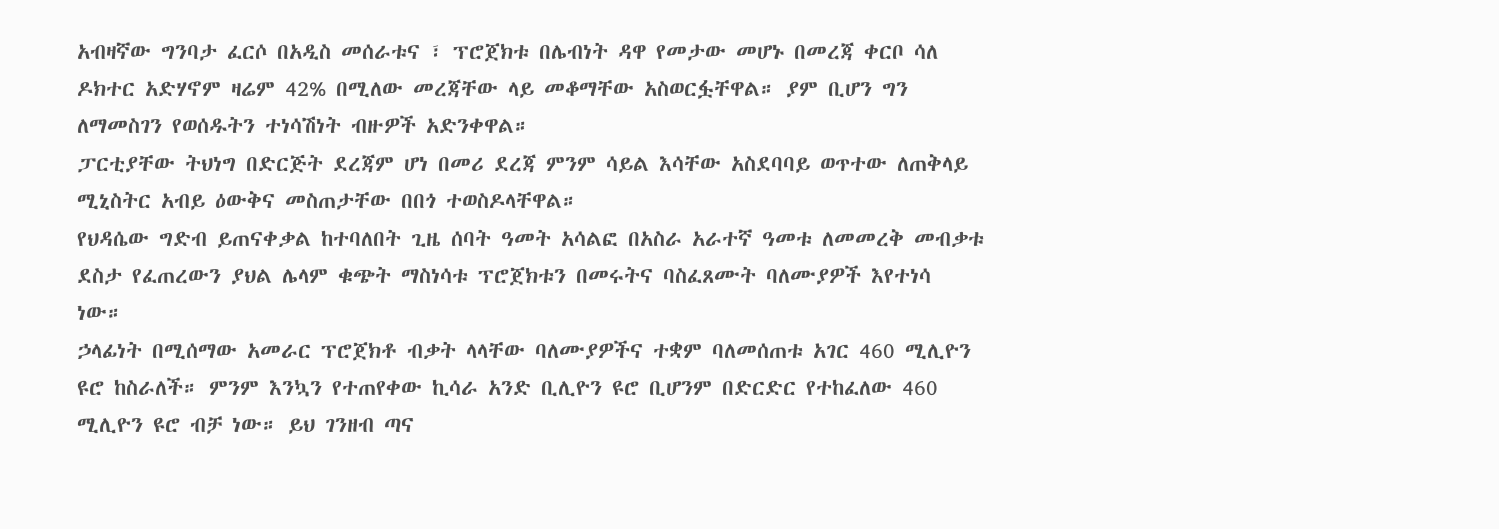አብዛኛው ግንባታ ፈርሶ በአዲስ መሰራቱና ፣ ፕሮጀክቱ በሌብነት ዳዋ የመታው መሆኑ በመረጃ ቀርቦ ሳለ ዶክተር አድሃኖም ዛሬም 42% በሚለው መረጃቸው ላይ መቆማቸው አስወርፏቸዋል። ያም ቢሆን ግን ለማመስገን የወሰዱትን ተነሳሽነት ብዙዎች አድንቀዋል።
ፓርቲያቸው ትህነግ በድርጅት ደረጃም ሆነ በመሪ ደረጃ ምንም ሳይል እሳቸው አስደባባይ ወጥተው ለጠቅላይ ሚኒስትር አብይ ዕውቅና መስጠታቸው በበጎ ተወስዶላቸዋል።
የህዳሴው ግድብ ይጠናቀቃል ከተባለበት ጊዜ ሰባት ዓመት አሳልፎ በአስራ አራተኛ ዓመቱ ለመመረቅ መብቃቱ ደስታ የፈጠረውን ያህል ሌላም ቁጭት ማስነሳቱ ፕሮጀክቱን በመሩትና ባስፈጸሙት ባለሙያዎች እየተነሳ ነው።
ኃላፊነት በሚሰማው አመራር ፕሮጀክቶ ብቃት ላላቸው ባለሙያዎችና ተቋም ባለመሰጠቱ አገር 460 ሚሊዮን ዩሮ ከስራለች። ምንም እንኳን የተጠየቀው ኪሳራ አንድ ቢሊዮን ዩሮ ቢሆንም በድርድር የተከፈለው 460 ሚሊዮን ዩሮ ብቻ ነው። ይህ ገንዘብ ጣና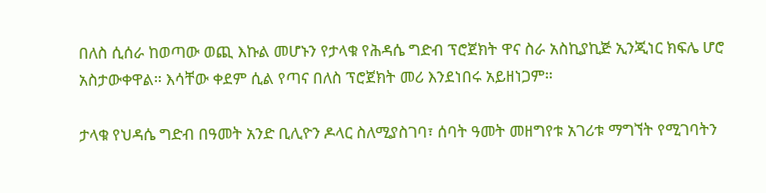በለስ ሲሰራ ከወጣው ወጪ እኩል መሆኑን የታላቁ የሕዳሴ ግድብ ፕሮጀክት ዋና ስራ አስኪያኪጅ ኢንጂነር ክፍሌ ሆሮ አስታውቀዋል። እሳቸው ቀደም ሲል የጣና በለስ ፕሮጀክት መሪ እንደነበሩ አይዘነጋም።

ታላቁ የህዳሴ ግድብ በዓመት አንድ ቢሊዮን ዶላር ስለሚያስገባ፣ ሰባት ዓመት መዘግየቱ አገሪቱ ማግኘት የሚገባትን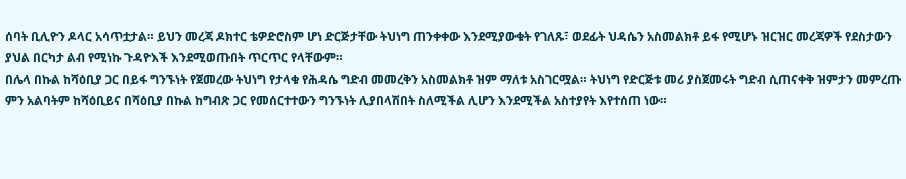ሰባት ቢሊዮን ዶላር አሳጥቷታል። ይህን መረጃ ዶክተር ቴዎድሮስም ሆነ ድርጅታቸው ትህነግ ጠንቀቀው እንደሚያውቁት የገለጹ፣ ወደፊት ህዳሴን አስመልክቶ ይፋ የሚሆኑ ዝርዝር መረጃዎች የደስታውን ያህል በርካታ ልብ የሚነኩ ጉዳዮእች እንደሚወጡበት ጥርጥር የላቸውም።
በሌላ በኩል ከሻዕቢያ ጋር በይፋ ግንኙነት የጀመረው ትህነግ የታላቁ የሕዳሴ ግድብ መመረቅን አስመልክቶ ዝም ማለቱ አስገርሟል። ትህነግ የድርጅቱ መሪ ያስጀመሩት ግድብ ሲጠናቀቅ ዝምታን መምረጡ ምን አልባትም ከሻዕቢይና በሻዕቢያ በኩል ከግብጽ ጋር የመሰርተተውን ግንኙነት ሊያበላሽበት ስለሚችል ሊሆን እንደሚችል አስተያየት እየተሰጠ ነው።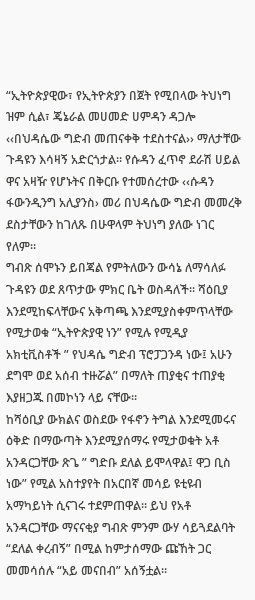“ኢትዮጵያዊው፣ የኢትዮጵያን በጀት የሚበላው ትህነግ ዝም ሲል፣ ጄኔራል መሀመድ ሀምዳን ዳጋሎ ‹‹በህዳሴው ግድብ መጠናቀቅ ተደስተናል›› ማለታቸው ጉዳዩን እሳዛኝ አድርጎታል። የሱዳን ፈጥኖ ደራሽ ሀይል ዋና አዛዥ የሆኑትና በቅርቡ የተመሰረተው ‹‹ሱዳን ፋውንዲንግ አሊያንስ› መሪ በህዳሴው ግድብ መመረቅ ደስታቸውን ከገለጹ በሁዋላም ትህነግ ያለው ነገር የለም።
ግብጽ ሰሞኑን ይበጃል የምትለውን ውሳኔ ለማሳለፉ ጉዳዩን ወደ ጸጥታው ምክር ቤት ወስዳለች። ሻዕቢያ እንደሚከፍላቸውና አቅጣጫ እንደሚያስቀምጥላቸው የሚታወቁ “ኢትዮጵያዊ ነን” የሚሉ የሚዲያ አክቲቪስቶች ” የህዳሴ ግድብ ፕሮፓጋንዳ ነው፤ አሁን ደግሞ ወደ አሰብ ተዙሯል” በማለት ጠያቂና ተጠያቂ እያዘጋጁ በመኮነን ላይ ናቸው።
ከሻዕቢያ ውክልና ወስደው የፋኖን ትግል እንደሚመሩና ዕቅድ በማውጣት እንደሚያሰማሩ የሚታወቁት አቶ አንዳርጋቸው ጽጌ ” ግድቡ ደለል ይሞላዋል፤ ዋጋ ቢስ ነው” የሚል አስተያየት በአርበኛ መሳይ ዩቲዩብ አማካይነት ሲናገሩ ተደምጠዋል። ይህ የአቶ አንዳርጋቸው ማናናቂያ ግብጽ ምንም ውሃ ሳይጓደልባት “ደለል ቀረብኝ” በሚል ከምታሰማው ጩኸት ጋር መመሳሰሉ “አይ መናበብ” አሰኝቷል።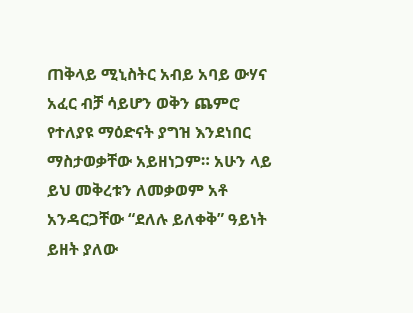ጠቅላይ ሚኒስትር አብይ አባይ ውሃና አፈር ብቻ ሳይሆን ወቅን ጨምሮ የተለያዩ ማዕድናት ያግዝ እንደነበር ማስታወቃቸው አይዘነጋም። አሁን ላይ ይህ መቅረቱን ለመቃወም አቶ አንዳርጋቸው “ደለሉ ይለቀቅ” ዓይነት ይዘት ያለው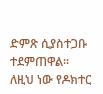ድምጽ ሲያስተጋቡ ተደምጠዋል። ለዚህ ነው የዶክተር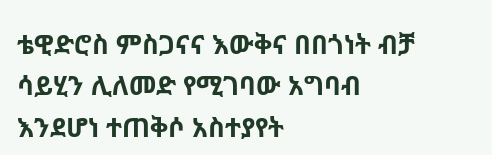ቴዊድሮስ ምስጋናና እውቅና በበጎነት ብቻ ሳይሂን ሊለመድ የሚገባው አግባብ እንደሆነ ተጠቅሶ አስተያየት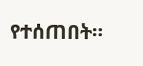የተሰጠበት።